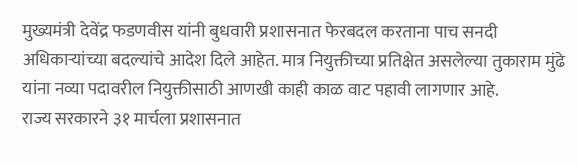मुख्यमंत्री देवेंद्र फडणवीस यांनी बुधवारी प्रशासनात फेरबदल करताना पाच सनदी अधिकाऱ्यांच्या बदल्यांचे आदेश दिले आहेत. मात्र नियुक्तीच्या प्रतिक्षेत असलेल्या तुकाराम मुंढे यांना नव्या पदावरील नियुक्तीसाठी आणखी काही काळ वाट पहावी लागणार आहे.
राज्य सरकारने ३१ मार्चला प्रशासनात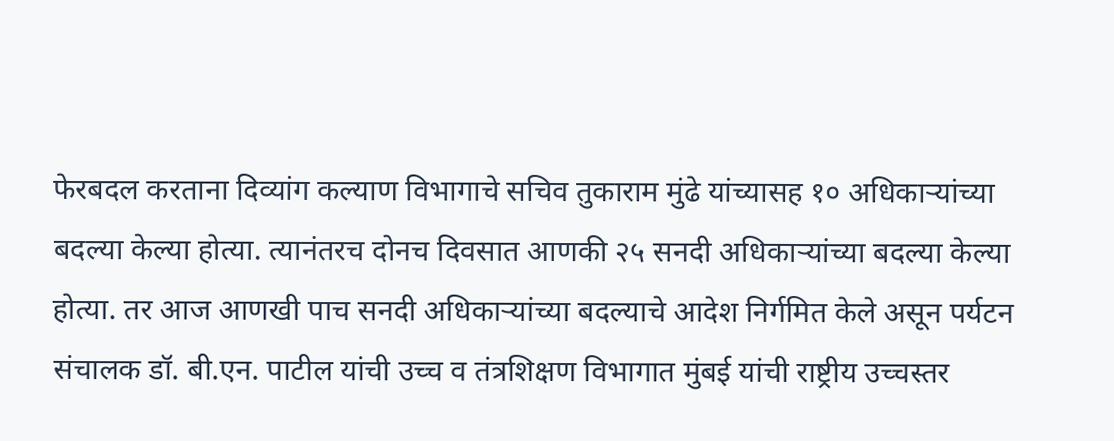फेरबदल करताना दिव्यांग कल्याण विभागाचे सचिव तुकाराम मुंढे यांच्यासह १० अधिकाऱ्यांच्या बदल्या केल्या होत्या. त्यानंतरच दोनच दिवसात आणकी २५ सनदी अधिकाऱ्यांच्या बदल्या केल्या होत्या. तर आज आणखी पाच सनदी अधिकाऱ्यांच्या बदल्याचे आदेश निर्गमित केले असून पर्यटन संचालक डॉ. बी.एन. पाटील यांची उच्च व तंत्रशिक्षण विभागात मुंबई यांची राष्ट्रीय उच्चस्तर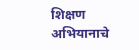शिक्षण अभियानाचे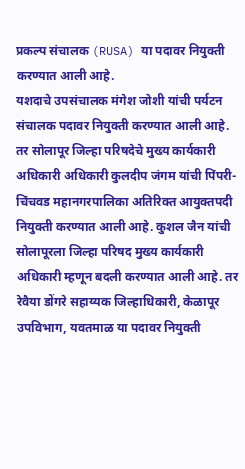प्रकल्प संचालक (RUSA) या पदावर नियुक्ती करण्यात आली आहे.
यशदाचे उपसंचालक मंगेश जोशी यांची पर्यटन संचालक पदावर नियुक्ती करण्यात आली आहे. तर सोलापूर जिल्हा परिषदेचे मुख्य कार्यकारी अधिकारी अधिकारी कुलदीप जंगम यांची पिंपरी-चिंचवड महानगरपालिका अतिरिक्त आयुक्तपदी नियुक्ती करण्यात आली आहे. कुशल जैन यांची सोलापूरला जिल्हा परिषद मुख्य कार्यकारी अधिकारी म्हणून बदली करण्यात आली आहे. तर रेवैया डोंगरे सहाय्यक जिल्हाधिकारी, केळापूर उपविभाग, यवतमाळ या पदावर नियुक्ती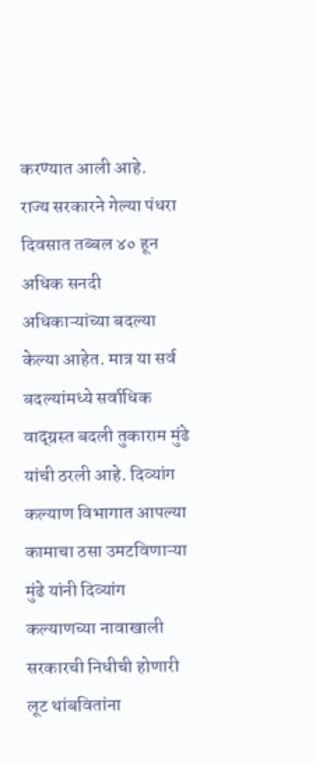करण्यात आली आहे.
राज्य सरकारने गेल्या पंधरा दिवसात तब्बल ४० हून अधिक सनदी अधिकाऱ्यांच्या बदल्या केल्या आहेत. मात्र या सर्व बदल्यांमध्ये सर्वाधिक वाद्ग्रस्त बदली तुकाराम मुंढे यांची ठरली आहे. दिव्यांग कल्याण विभागात आपल्या कामाचा ठसा उमटविणाऱ्या मुंढे यांनी दिव्यांग कल्याणच्या नावाखाली सरकारची निधीची होणारी लूट थांबवितांना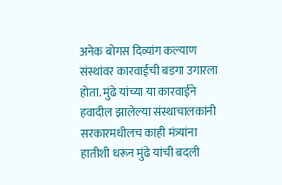अनेक बोगस दिव्यांग कल्याण संस्थांवर कारवाईची बडगा उगारला होता. मुंढे यांच्या या कारवाईने हवादील झालेल्या संस्थाचालकांनी सरकारमधीलच काही मंत्र्यांना हातीशी धरून मुंढे यांची बदली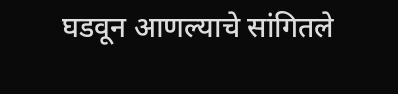घडवून आणल्याचे सांगितले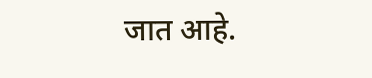जात आहे.